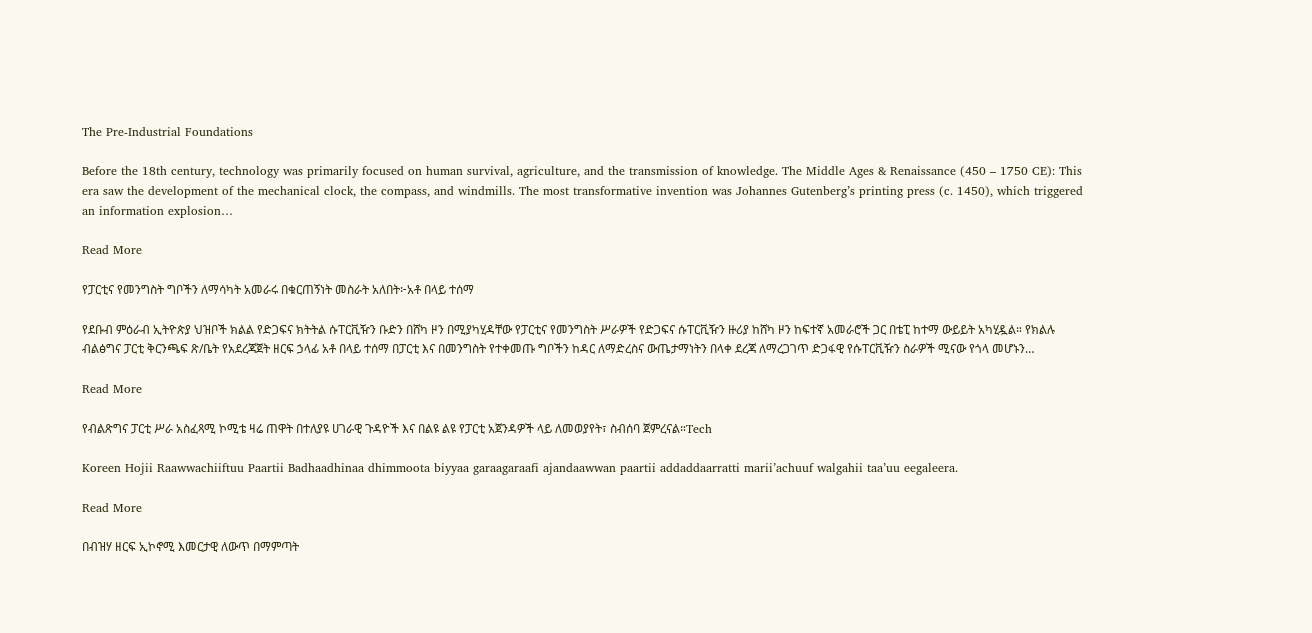The Pre-Industrial Foundations

Before the 18th century, technology was primarily focused on human survival, agriculture, and the transmission of knowledge. The Middle Ages & Renaissance (450 – 1750 CE): This era saw the development of the mechanical clock, the compass, and windmills. The most transformative invention was Johannes Gutenberg’s printing press (c. 1450), which triggered an information explosion…

Read More

የፓርቲና የመንግስት ግቦችን ለማሳካት አመራሩ በቁርጠኝነት መስራት አለበት፦አቶ በላይ ተሰማ

የደቡብ ምዕራብ ኢትዮጵያ ህዝቦች ክልል የድጋፍና ክትትል ሱፐርቪዥን ቡድን በሸካ ዞን በሚያካሂዳቸው የፓርቲና የመንግስት ሥራዎች የድጋፍና ሱፐርቪዥን ዙሪያ ከሸካ ዞን ከፍተኛ አመራሮች ጋር በቴፒ ከተማ ውይይት አካሂዷል። የክልሉ ብልፅግና ፓርቲ ቅርንጫፍ ጽ/ቤት የአደረጃጀት ዘርፍ ኃላፊ አቶ በላይ ተሰማ በፓርቲ እና በመንግስት የተቀመጡ ግቦችን ከዳር ለማድረስና ውጤታማነትን በላቀ ደረጃ ለማረጋገጥ ድጋፋዊ የሱፐርቪዥን ስራዎች ሚናው የጎላ መሆኑን…

Read More

የብልጽግና ፓርቲ ሥራ አስፈጻሚ ኮሚቴ ዛሬ ጠዋት በተለያዩ ሀገራዊ ጉዳዮች እና በልዩ ልዩ የፓርቲ አጀንዳዎች ላይ ለመወያየት፣ ስብሰባ ጀምረናል።Tech

Koreen Hojii Raawwachiiftuu Paartii Badhaadhinaa dhimmoota biyyaa garaagaraafi ajandaawwan paartii addaddaarratti marii’achuuf walgahii taa’uu eegaleera.

Read More

በብዝሃ ዘርፍ ኢኮኖሚ እመርታዊ ለውጥ በማምጣት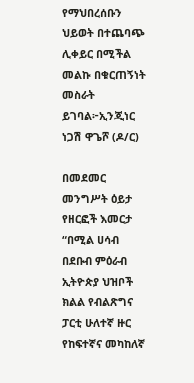የማህበረሰቡን ህይወት በተጨባጭ ሊቀይር በሚችል መልኩ በቁርጠኝነት መስራት ይገባል፦ኢንጂነር ነጋሽ ዋጌሾ (ዶ/ር)

በመደመር መንግሥት ዕይታ የዘርፎች እመርታ “በሚል ሀሳብ በደቡብ ምዕራብ ኢትዮጵያ ህዝቦች ክልል የብልጽግና ፓርቲ ሁለተኛ ዙር የከፍተኛና መካከለኛ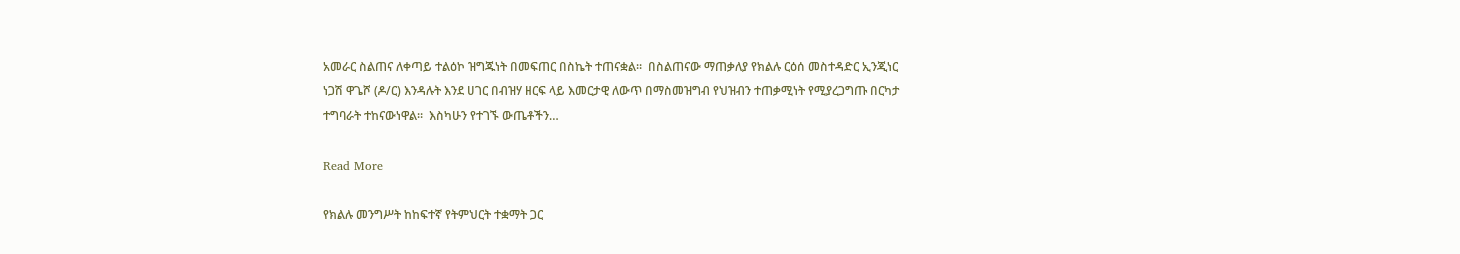አመራር ስልጠና ለቀጣይ ተልዕኮ ዝግጁነት በመፍጠር በስኬት ተጠናቋል።  በስልጠናው ማጠቃለያ የክልሉ ርዕሰ መስተዳድር ኢንጂነር ነጋሽ ዋጌሾ (ዶ/ር) እንዳሉት እንደ ሀገር በብዝሃ ዘርፍ ላይ እመርታዊ ለውጥ በማስመዝግብ የህዝብን ተጠቃሚነት የሚያረጋግጡ በርካታ ተግባራት ተከናውነዋል።  እስካሁን የተገኙ ውጤቶችን…

Read More

የክልሉ መንግሥት ከከፍተኛ የትምህርት ተቋማት ጋር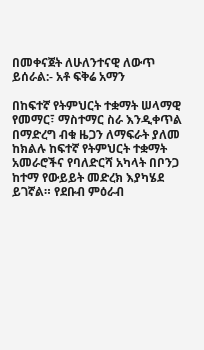በመቀናጀት ለሁለንተናዊ ለውጥ ይሰራል:- አቶ ፍቅሬ አማን

በከፍተኛ የትምህርት ተቋማት ሠላማዊ የመማር፣ ማስተማር ስራ እንዲቀጥል በማድረግ ብቁ ዜጋን ለማፍራት ያለመ ከክልሉ ከፍተኛ የትምህርት ተቋማት አመራሮችና የባለድርሻ አካላት በቦንጋ ከተማ የውይይት መድረክ እያካሄደ ይገኛል። የደቡብ ምዕራብ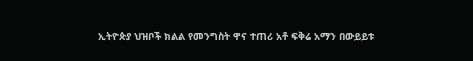ኢትዮጵያ ህዝቦች ክልል የመንግስት ዋና ተጠሪ አቶ ፍቅሬ አማን በውይይቱ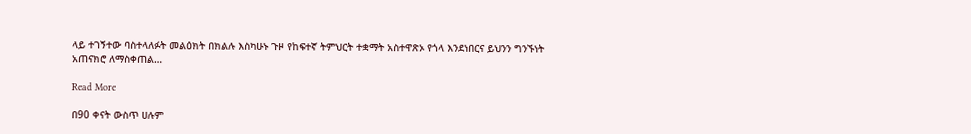ላይ ተገኝተው ባስተላለፉት መልዕክት በክልሉ እስካሁኑ ጉዞ የከፍተኛ ትምህርት ተቋማት አስተዋጽኦ የጎላ እንደነበርና ይህንን ግንኙነት አጠናክሮ ለማስቀጠል…

Read More

በ90 ቀናት ውስጥ ሀሉም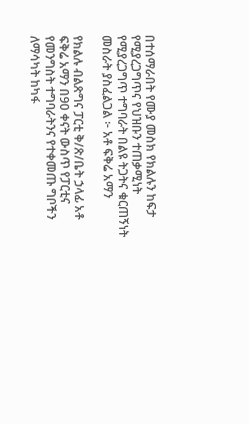በተሰማራበት የሙያ መስክ የክልሉን ከፍታ የሚያረጋግጥና የህዝቡን ተጠቃሚነት የሚያረጋግጥ ተግባራት በልዩ ትጋትና ቁርጠኝነት መስራት ያስፈልጋል ፦ አቶ ፍቅሬ አማን

የክልሉ ብልጽግና ፓርቲ ቅ/ጽ/ቤት ኃላፊ አቶ ፍቅሬ አማን በ90 ቀናት ውስጥ የፓርቲና የመንግስት ተግባራትንና የተቀመጡ ግቦችን ለማሳካት ከካፋ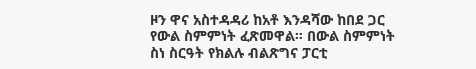ዞን ዋና አስተዳዳሪ ከአቶ እንዳሻው ከበደ ጋር የውል ስምምነት ፈጽመዋል። በውል ስምምነት ስነ ስርዓት የክልሉ ብልጽግና ፓርቲ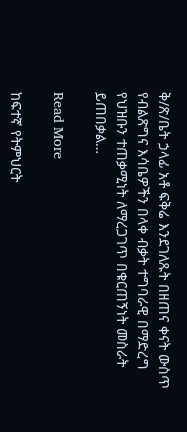ቅ/ጽ/ቤት ኃላፊ አቶ ፍቅሬ እንደገለጹት በዘጠና ቀናት ውስጥ የብልጽግና እሳቤዎችን በላቀ ብቃት ተግባራዊ በማድረግ የህዝቡን ተጠቃሚነት ለማረጋገጥ በቁርጠኝነት መስራት ይጠበቃል…

Read More

ከፍተኛ የትምህርት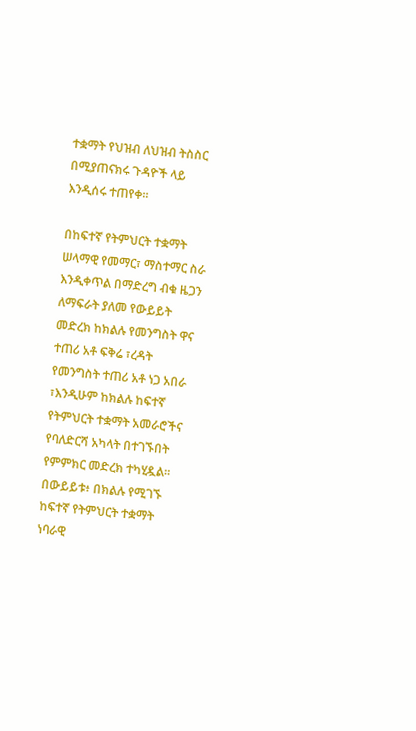ተቋማት የህዝብ ለህዝብ ትስስር በሚያጠናክሩ ጉዳዮች ላይ እንዲሰሩ ተጠየቀ።

በከፍተኛ የትምህርት ተቋማት ሠላማዊ የመማር፣ ማስተማር ስራ እንዲቀጥል በማድረግ ብቁ ዜጋን ለማፍራት ያለመ የውይይት መድረክ ከክልሉ የመንግስት ዋና ተጠሪ አቶ ፍቅሬ ፣ረዳት የመንግስት ተጠሪ አቶ ነጋ አበራ ፣እንዲሁም ከክልሉ ከፍተኛ የትምህርት ተቋማት አመራሮችና የባለድርሻ አካላት በተገኙበት የምምክር መድረክ ተካሂዷል። በውይይቱ፥ በክልሉ የሚገኙ ከፍተኛ የትምህርት ተቋማት ነባራዊ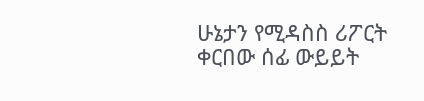ሁኔታን የሚዳስስ ሪፖርት ቀርበው ሰፊ ውይይት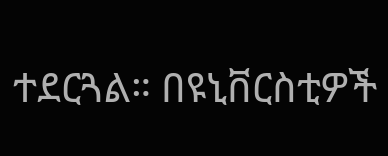ተደርጓል። በዩኒቨርስቲዎች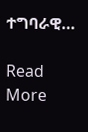ተግባራዊ…

Read More